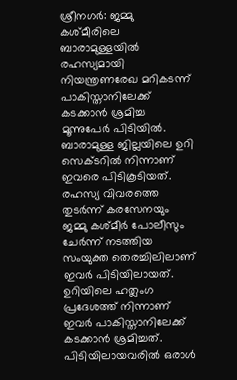ശ്രീനഗർ: ജമ്മു കശ്മീരിലെ ബാരാമുള്ളയിൽ രഹസ്യമായി നിയന്ത്രണരേഖ മറികടന്ന് പാകിസ്താനിലേക്ക് കടക്കാൻ ശ്രമിച്ച മൂന്നുപേർ പിടിയിൽ. ബാരാമുള്ള ജില്ലയിലെ ഉറി സെക്ടറിൽ നിന്നാണ് ഇവരെ പിടികൂടിയത്. രഹസ്യ വിവരത്തെ തുടർന്ന് കരസേനയും ജമ്മു കശ്മീർ പോലീസും ചേർന്ന് നടത്തിയ സംയുക്ത തെരച്ചിലിലാണ് ഇവർ പിടിയിലായത്. ഉറിയിലെ ഹത്ലംഗ പ്രദേശത്ത് നിന്നാണ് ഇവർ പാകിസ്താനിലേക്ക് കടക്കാൻ ശ്രമിച്ചത്. പിടിയിലായവരിൽ ഒരാൾ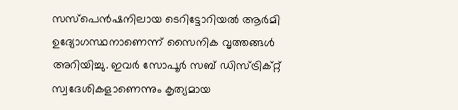സസ്‌പെൻഷനിലായ ടെറിട്ടോറിയൽ ആർമി ഉദ്യോഗസ്ഥനാണെന്ന് സൈനിക വൃത്തങ്ങൾ അറിയിച്ചു. ഇവർ സോപൂർ സബ് ഡിസ്ട്രിക്റ്റ് സ്വദേശികളാണെന്നും കൃത്യമായ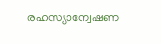രഹസ്യാന്വേഷണ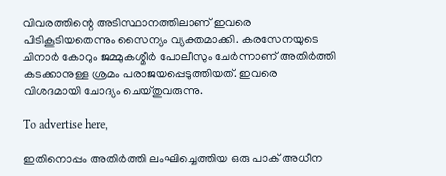വിവരത്തിന്റെ അടിസ്ഥാനത്തിലാണ് ഇവരെ പിടികൂടിയതെന്നും സൈന്യം വ്യക്തമാക്കി. കരസേനയുടെ ചിനാർ കോറും ജമ്മുകശ്മീർ പോലീസും ചേർന്നാണ് അതിർത്തി കടക്കാനുള്ള ശ്രമം പരാജയപ്പെടുത്തിയത്. ഇവരെ വിശദമായി ചോദ്യം ചെയ്തുവരുന്നു.

To advertise here,

ഇതിനൊപ്പം അതിർത്തി ലംഘിച്ചെത്തിയ ഒരു പാക് അധീന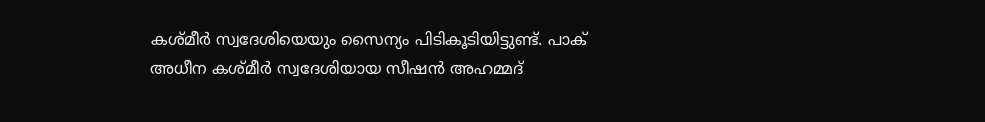കശ്മീർ സ്വദേശിയെയും സൈന്യം പിടികൂടിയിട്ടുണ്ട്. പാക് അധീന കശ്മീർ സ്വദേശിയായ സീഷൻ അഹമ്മദ്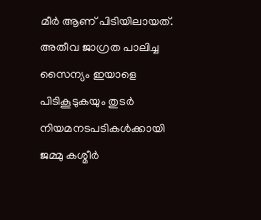മീർ ആണ് പിടിയിലായത്. അതീവ ജാഗ്രത പാലിച്ച സൈന്യം ഇയാളെ പിടികൂടുകയും തുടർ നിയമനടപടികൾക്കായി ജമ്മു കശ്മീർ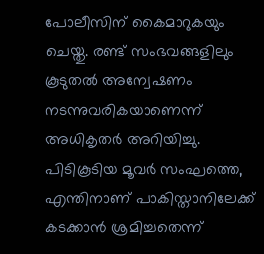പോലീസിന് കൈമാറുകയും ചെയ്തു. രണ്ട് സംഭവങ്ങളിലും കൂടുതൽ അന്വേഷണം നടന്നുവരികയാണെന്ന് അധികൃതർ അറിയിച്ചു. പിടികൂടിയ മൂവർ സംഘത്തെ, എന്തിനാണ് പാകിസ്താനിലേക്ക് കടക്കാൻ ശ്രമിച്ചതെന്ന്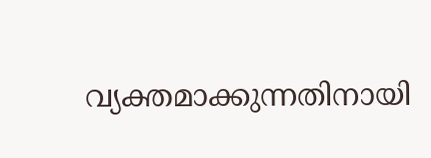വ്യക്തമാക്കുന്നതിനായി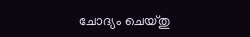ചോദ്യം ചെയ്തു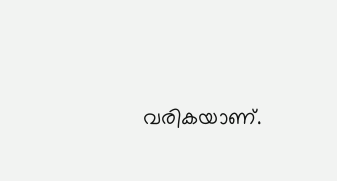വരികയാണ്.